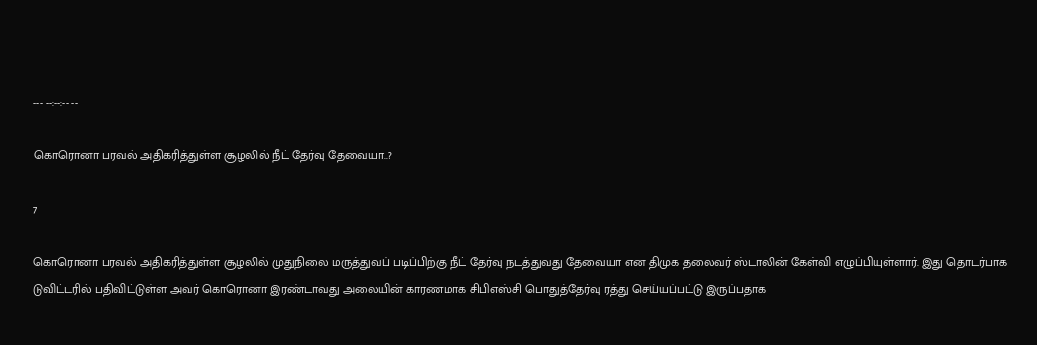--- --:--:-- --

கொரொனா பரவல் அதிகரித்துள்ள சூழலில் நீட் தேர்வு தேவையா..?

7

கொரொனா பரவல் அதிகரித்துள்ள சூழலில் முதுநிலை மருத்துவப் படிப்பிற்கு நீட் தேர்வு நடத்துவது தேவையா என திமுக தலைவர் ஸ்டாலின் கேள்வி எழுப்பியுள்ளார். இது தொடர்பாக டுவிட்டரில் பதிவிட்டுள்ள அவர் கொரொனா இரண்டாவது அலையின் காரணமாக சிபிஎஸ்சி பொதுத்தேர்வு ரத்து செய்யப்பட்டு இருப்பதாக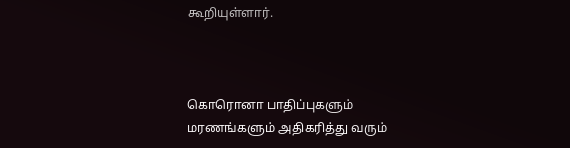கூறியுள்ளார்.



கொரொனா பாதிப்புகளும் மரணங்களும் அதிகரித்து வரும்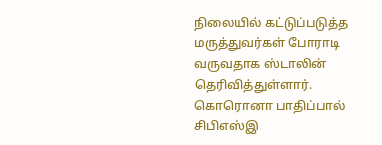நிலையில் கட்டுப்படுத்த மருத்துவர்கள் போராடி வருவதாக ஸ்டாலின் தெரிவித்துள்ளார். கொரொனா பாதிப்பால் சிபிஎஸ்இ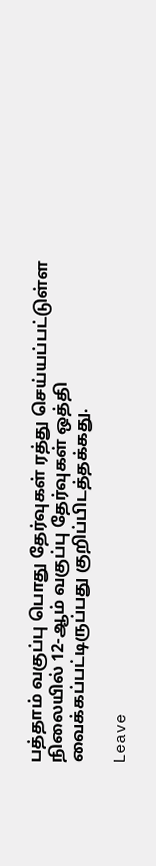பத்தாம் வகுப்பு பொது தேர்வுகள் ரத்து செய்யப்பட்டுள்ள நிலையில் 12-ஆம் வகுப்பு தேர்வுகள் ஒத்தி வைக்கப்பட்டிருப்பது குறிப்பிடத்தக்கது.

Leave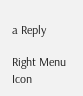a Reply

Right Menu Icon